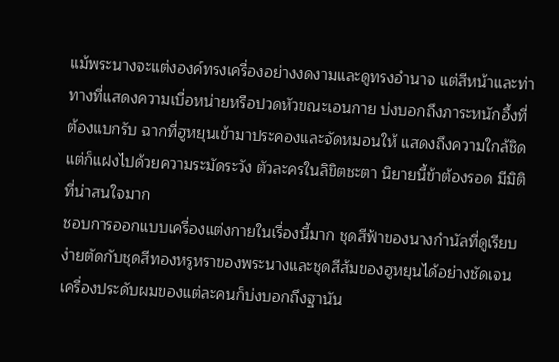แม้พระนางจะแต่งองค์ทรงเครื่องอย่างงดงามและดูทรงอำนาจ แต่สีหน้าและท่าทางที่แสดงความเบื่อหน่ายหรือปวดหัวขณะเอนกาย บ่งบอกถึงภาระหนักอึ้งที่ต้องแบกรับ ฉากที่ฮูหยุนเข้ามาประคองและจัดหมอนให้ แสดงถึงความใกล้ชิดแต่ก็แฝงไปด้วยความระมัดระวัง ตัวละครในลิขิตชะตา นิยายนี้ข้าต้องรอด มีมิติที่น่าสนใจมาก
ชอบการออกแบบเครื่องแต่งกายในเรื่องนี้มาก ชุดสีฟ้าของนางกำนัลที่ดูเรียบง่ายตัดกับชุดสีทองหรูหราของพระนางและชุดสีส้มของฮูหยุนได้อย่างชัดเจน เครื่องประดับผมของแต่ละคนก็บ่งบอกถึงฐานัน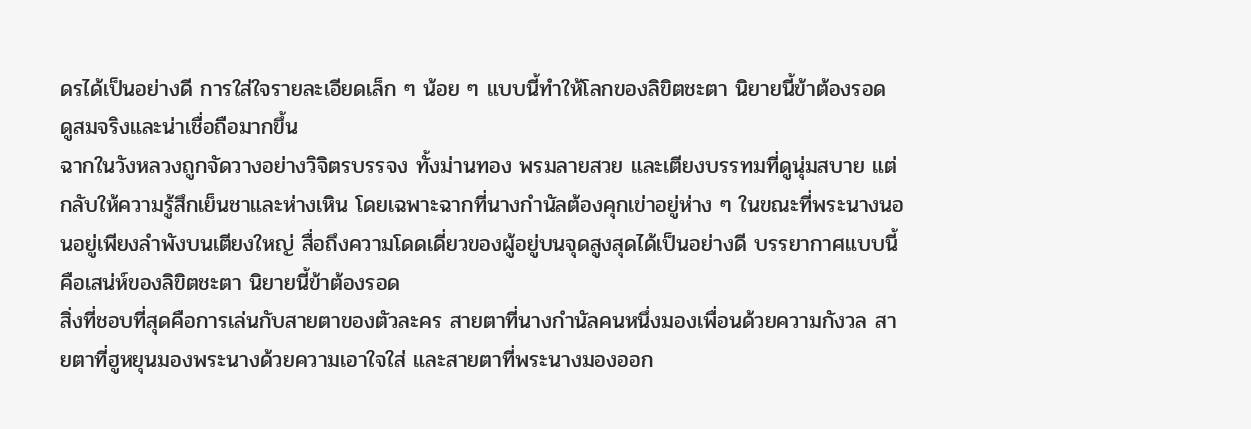ดรได้เป็นอย่างดี การใส่ใจรายละเอียดเล็ก ๆ น้อย ๆ แบบนี้ทำให้โลกของลิขิตชะตา นิยายนี้ข้าต้องรอด ดูสมจริงและน่าเชื่อถือมากขึ้น
ฉากในวังหลวงถูกจัดวางอย่างวิจิตรบรรจง ทั้งม่านทอง พรมลายสวย และเตียงบรรทมที่ดูนุ่มสบาย แต่กลับให้ความรู้สึกเย็นชาและห่างเหิน โดยเฉพาะฉากที่นางกำนัลต้องคุกเข่าอยู่ห่าง ๆ ในขณะที่พระนางนอนอยู่เพียงลำพังบนเตียงใหญ่ สื่อถึงความโดดเดี่ยวของผู้อยู่บนจุดสูงสุดได้เป็นอย่างดี บรรยากาศแบบนี้คือเสน่ห์ของลิขิตชะตา นิยายนี้ข้าต้องรอด
สิ่งที่ชอบที่สุดคือการเล่นกับสายตาของตัวละคร สายตาที่นางกำนัลคนหนึ่งมองเพื่อนด้วยความกังวล สายตาที่ฮูหยุนมองพระนางด้วยความเอาใจใส่ และสายตาที่พระนางมองออก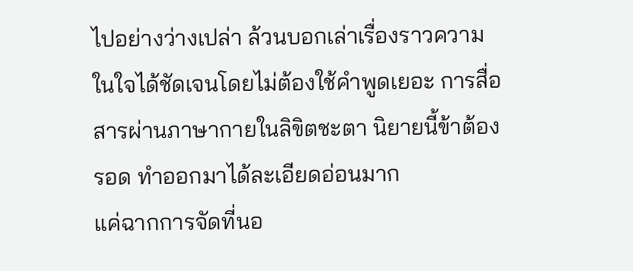ไปอย่างว่างเปล่า ล้วนบอกเล่าเรื่องราวความในใจได้ชัดเจนโดยไม่ต้องใช้คำพูดเยอะ การสื่อสารผ่านภาษากายในลิขิตชะตา นิยายนี้ข้าต้องรอด ทำออกมาได้ละเอียดอ่อนมาก
แค่ฉากการจัดที่นอ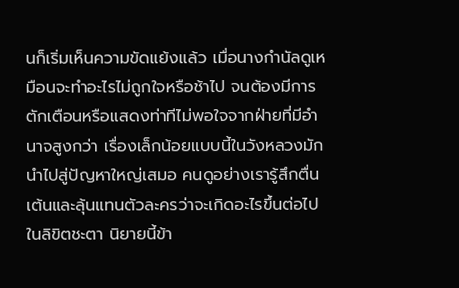นก็เริ่มเห็นความขัดแย้งแล้ว เมื่อนางกำนัลดูเหมือนจะทำอะไรไม่ถูกใจหรือช้าไป จนต้องมีการตักเตือนหรือแสดงท่าทีไม่พอใจจากฝ่ายที่มีอำนาจสูงกว่า เรื่องเล็กน้อยแบบนี้ในวังหลวงมักนำไปสู่ปัญหาใหญ่เสมอ คนดูอย่างเรารู้สึกตื่นเต้นและลุ้นแทนตัวละครว่าจะเกิดอะไรขึ้นต่อไปในลิขิตชะตา นิยายนี้ข้า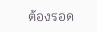ต้องรอด